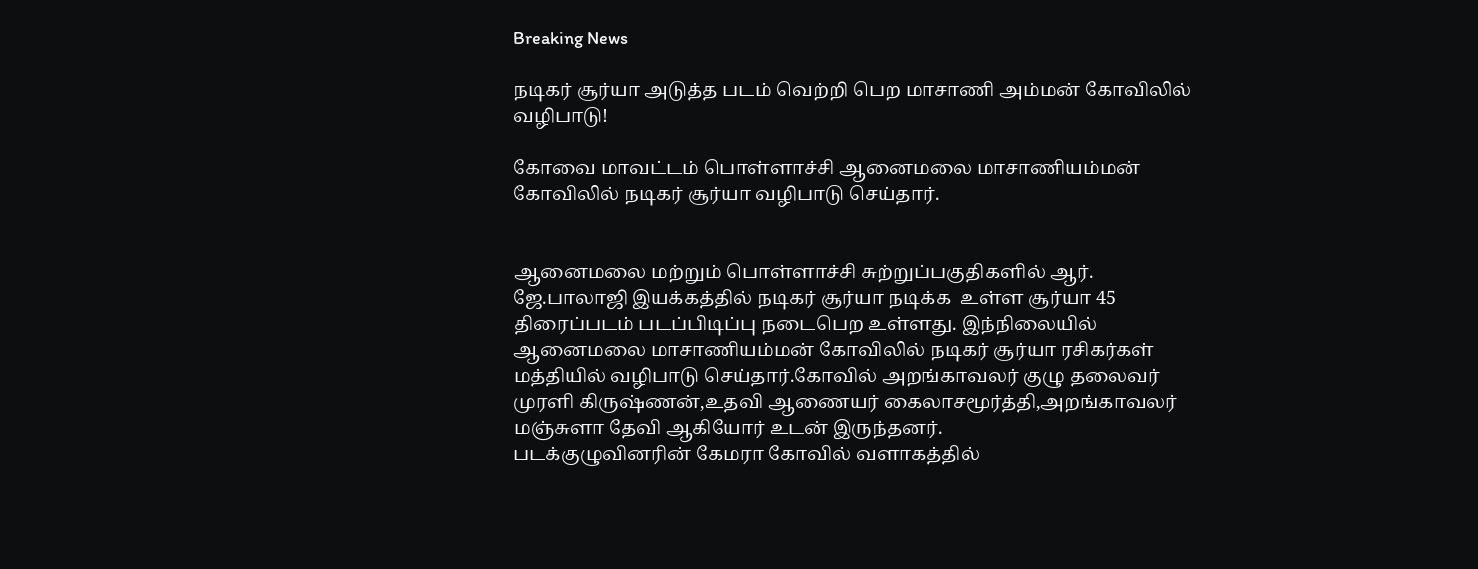Breaking News

நடிகர் சூர்யா அடுத்த படம் வெற்றி பெற மாசாணி அம்மன் கோவிலில் வழிபாடு!

கோவை மாவட்டம் பொள்ளாச்சி ஆனைமலை மாசாணியம்மன் கோவிலில் நடிகர் சூர்யா வழிபாடு செய்தார்.


ஆனைமலை மற்றும் பொள்ளாச்சி சுற்றுப்பகுதிகளில் ஆர். ஜே.பாலாஜி இயக்கத்தில் நடிகர் சூர்யா நடிக்க  உள்ள சூர்யா 45 திரைப்படம் படப்பிடிப்பு நடைபெற உள்ளது. இந்நிலையில் ஆனைமலை மாசாணியம்மன் கோவிலில் நடிகர் சூர்யா ரசிகர்கள் மத்தியில் வழிபாடு செய்தார்.கோவில் அறங்காவலர் குழு தலைவர் முரளி கிருஷ்ணன்,உதவி ஆணையர் கைலாசமூர்த்தி,அறங்காவலர் மஞ்சுளா தேவி ஆகியோர் உடன் இருந்தனர்.
படக்குழுவினரின் கேமரா கோவில் வளாகத்தில்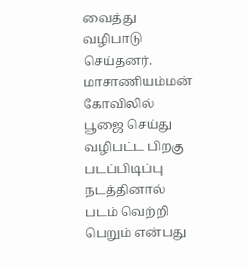வைத்து வழிபாடு செய்தனர். மாசாணியம்மன் கோவிலில் பூஜை செய்து வழிபட்ட பிறகு படப்பிடிப்பு நடத்தினால் படம் வெற்றி பெறும் என்பது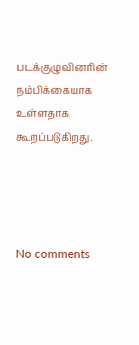படக்குழுவினரின் நம்பிக்கையாக உள்ளதாக கூறப்படுகிறது.




No comments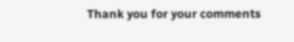Thank you for your comments